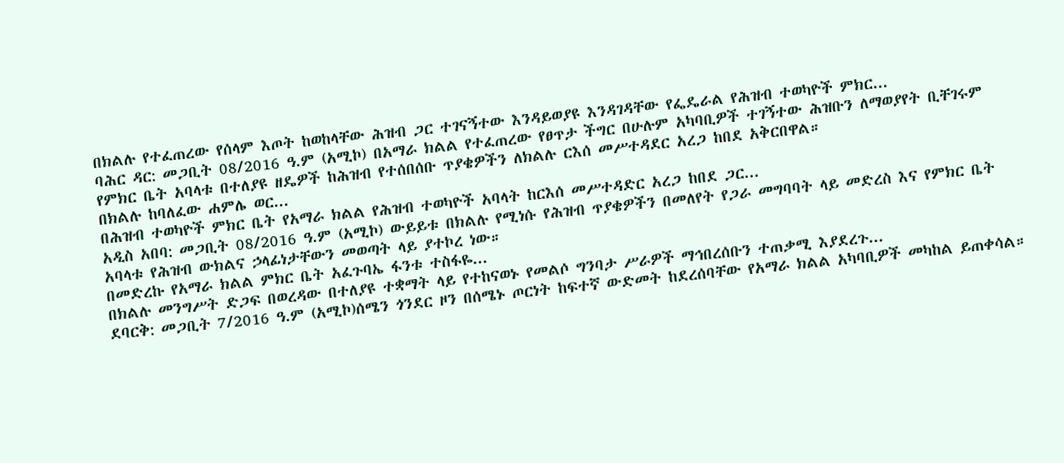በክልሉ የተፈጠረው የሰላም እጦት ከወከላቸው ሕዝብ ጋር ተገናኝተው እንዳይወያዩ እንዳገዳቸው የፌዴራል የሕዝብ ተወካዮች ምክር...
ባሕር ዳር: መጋቢት 08/2016 ዓ.ም (አሚኮ) በአማራ ክልል የተፈጠረው የፀጥታ ችግር በሁሉም አካባቢዎች ተገኝተው ሕዝቡን ለማወያየት ቢቸገሩም የምክር ቤት አባላቱ በተለያዩ ዘዴዎች ከሕዝብ የተሰበሰቡ ጥያቄዎችን ለክልሉ ርእሰ መሥተዳደር አረጋ ከበደ አቅርበዋል።
በክልሉ ከባለፈው ሐምሌ ወር...
በሕዝብ ተወካዮች ምክር ቤት የአማራ ክልል የሕዝብ ተወካዮች አባላት ከርእሰ መሥተዳድር አረጋ ከበደ ጋር...
አዲስ አበባ: መጋቢት 08/2016 ዓ.ም (አሚኮ) ውይይቱ በክልሉ የሚነሱ የሕዝብ ጥያቄዎችን በመለየት የጋራ መግባባት ላይ መድረስ እና የምክር ቤት አባላቱ የሕዝብ ውክልና ኃላፊነታቸውን መወጣት ላይ ያተኮረ ነው።
በመድረኩ የአማራ ክልል ምክር ቤት አፈጉባኤ ፋንቱ ተስፋዬ...
በክልሉ መንግሥት ድጋፍ በወረዳው በተለያዩ ተቋማት ላይ የተከናወኑ የመልሶ ግንባታ ሥራዎች ማኅበረሰቡን ተጠቃሚ እያደረጉ...
ደባርቅ: መጋቢት 7/2016 ዓ.ም (አሚኮ)ሰሜን ጎንደር ዞን በሰሜኑ ጦርነት ከፍተኛ ውድመት ከደረሰባቸው የአማራ ክልል አካባቢዎች መካከል ይጠቀሳል።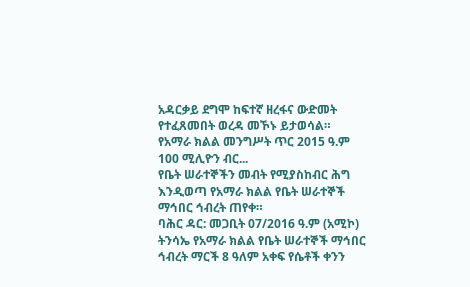አዳርቃይ ደግሞ ከፍተኛ ዘረፋና ውድመት የተፈጸመበት ወረዳ መኾኑ ይታወሳል።
የአማራ ክልል መንግሥት ጥር 2015 ዓ.ም 100 ሚሊዮን ብር...
የቤት ሠራተኞችን መብት የሚያስከብር ሕግ እንዲወጣ የአማራ ክልል የቤት ሠራተኞች ማኅበር ኅብረት ጠየቀ።
ባሕር ዳር: መጋቢት 07/2016 ዓ.ም (አሚኮ) ትንሳኤ የአማራ ክልል የቤት ሠራተኞች ማኅበር ኅብረት ማርች 8 ዓለም አቀፍ የሴቶች ቀንን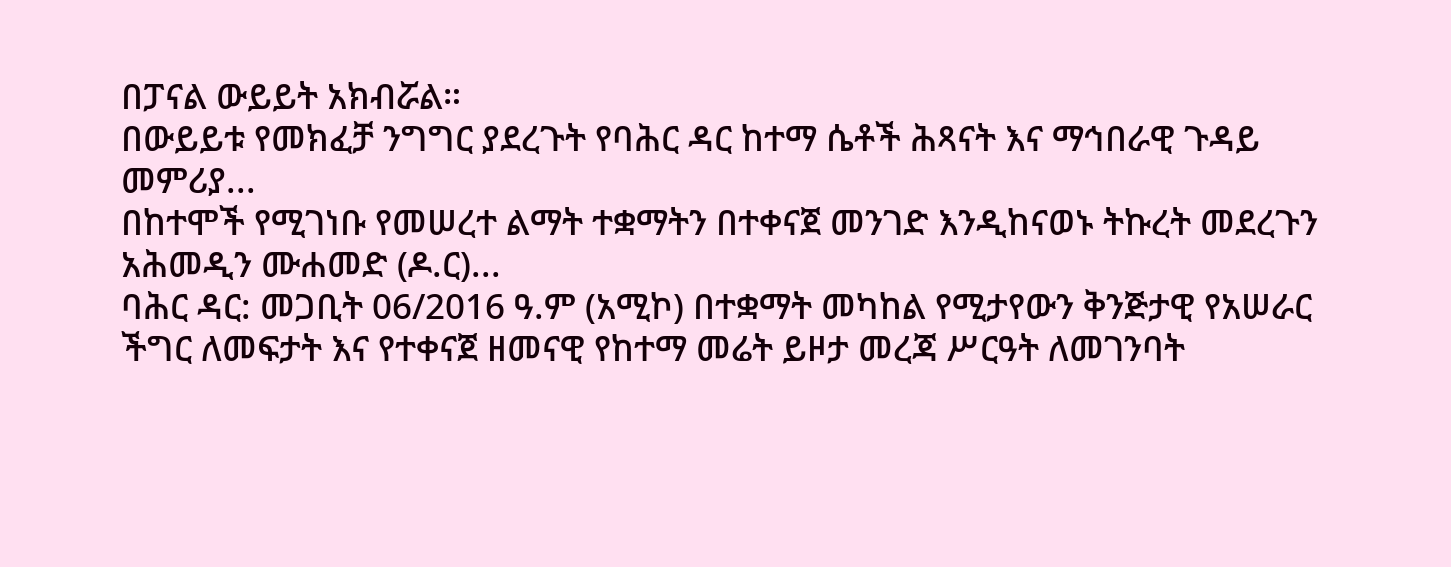በፓናል ውይይት አክብሯል።
በውይይቱ የመክፈቻ ንግግር ያደረጉት የባሕር ዳር ከተማ ሴቶች ሕጻናት እና ማኅበራዊ ጉዳይ መምሪያ...
በከተሞች የሚገነቡ የመሠረተ ልማት ተቋማትን በተቀናጀ መንገድ እንዲከናወኑ ትኩረት መደረጉን አሕመዲን ሙሐመድ (ዶ.ር)...
ባሕር ዳር: መጋቢት 06/2016 ዓ.ም (አሚኮ) በተቋማት መካከል የሚታየውን ቅንጅታዊ የአሠራር ችግር ለመፍታት እና የተቀናጀ ዘመናዊ የከተማ መሬት ይዞታ መረጃ ሥርዓት ለመገንባት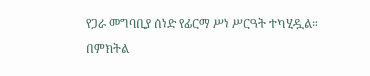የጋራ መግባቢያ ሰነድ የፊርማ ሥነ ሥርዓት ተካሂዷል።
በምክትል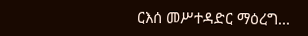ርእሰ መሥተዳድር ማዕረግ...